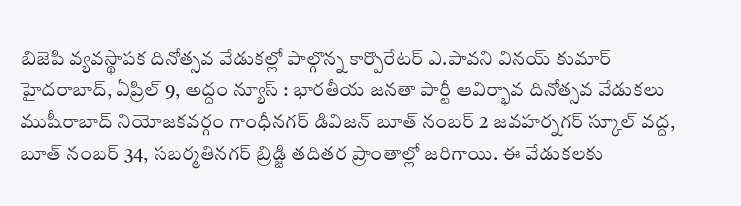బిజెపి వ్యవస్థాపక దినోత్సవ వేడుకల్లో పాల్గొన్న కార్పొరేటర్ ఎ.పావని వినయ్ కుమార్
హైదరాబాద్, ఏప్రిల్ 9, అద్దం న్యూస్ : భారతీయ జనతా పార్టీ ఆవిర్భావ దినోత్సవ వేడుకలు ముషీరాబాద్ నియోజకవర్గం గాంధీనగర్ డివిజన్ బూత్ నంబర్ 2 జవహర్నగర్ స్కూల్ వద్ద, బూత్ నంబర్ 34, సబర్మతినగర్ బ్రిడ్జి తదితర ప్రాంతాల్లో జరిగాయి. ఈ వేడుకలకు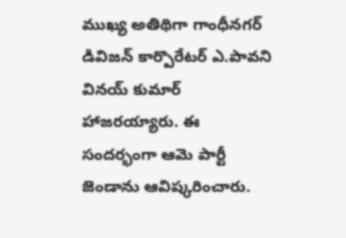ముఖ్య అతిథిగా గాంధీనగర్ డివిజన్ కార్పొరేటర్ ఎ.పావని వినయ్ కుమార్ హాజరయ్యారు. ఈ సందర్భంగా ఆమె పార్టీ జెండాను ఆవిష్కరించారు.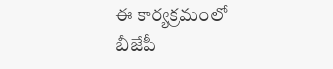ఈ కార్యక్రమంలో బీజేపీ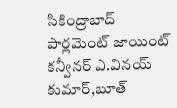సికింద్రాబాద్ పార్లమెంట్ జాయింట్ కన్వీనర్ ఎ.వినయ్ కుమార్,బూత్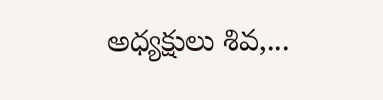అధ్యక్షులు శివ,...